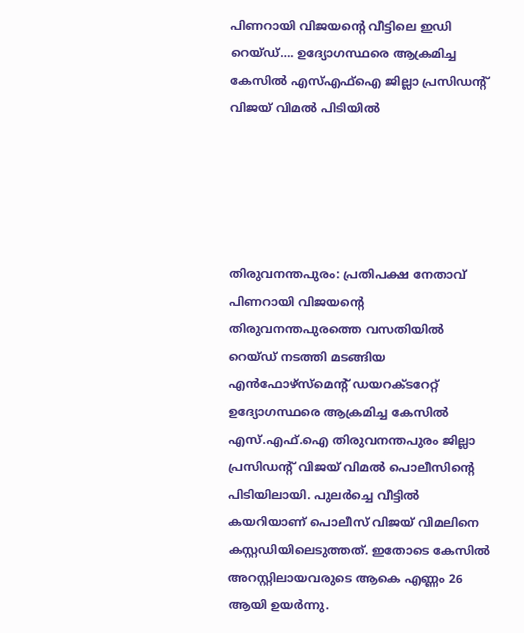പിണറായി വിജയന്റെ വീട്ടിലെ ഇഡി റെയ്ഡ്…. ഉദ്യോഗസ്ഥരെ ആക്രമിച്ച കേസിൽ എസ്എഫ്ഐ ജില്ലാ പ്രസിഡന്റ് വിജയ് വിമൽ പിടിയിൽ





തിരുവനന്തപുരം: പ്രതിപക്ഷ നേതാവ് പിണറായി വിജയന്റെ തിരുവനന്തപുരത്തെ വസതിയിൽ റെയ്ഡ് നടത്തി മടങ്ങിയ എൻഫോഴ്സ്മെന്റ് ഡയറക്ടറേറ്റ് ഉദ്യോഗസ്ഥരെ ആക്രമിച്ച കേസിൽ എസ്.എഫ്.ഐ തിരുവനന്തപുരം ജില്ലാ പ്രസിഡന്റ് വിജയ് വിമൽ പൊലീസിന്റെ പിടിയിലായി. പുലർച്ചെ വീട്ടിൽ കയറിയാണ് പൊലീസ് വിജയ് വിമലിനെ കസ്റ്റഡിയിലെടുത്തത്. ഇതോടെ കേസിൽ അറസ്റ്റിലായവരുടെ ആകെ എണ്ണം 26 ആയി ഉയർന്നു.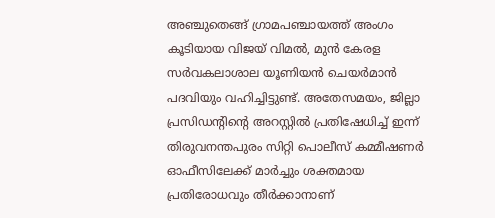അഞ്ചുതെങ്ങ് ഗ്രാമപഞ്ചായത്ത് അംഗം കൂടിയായ വിജയ് വിമൽ, മുൻ കേരള സർവകലാശാല യൂണിയൻ ചെയർമാൻ പദവിയും വഹിച്ചിട്ടുണ്ട്. അതേസമയം, ജില്ലാ പ്രസിഡന്റിന്റെ അറസ്റ്റിൽ പ്രതിഷേധിച്ച് ഇന്ന് തിരുവനന്തപുരം സിറ്റി പൊലീസ് കമ്മീഷണർ ഓഫീസിലേക്ക് മാർച്ചും ശക്തമായ പ്രതിരോധവും തീർക്കാനാണ്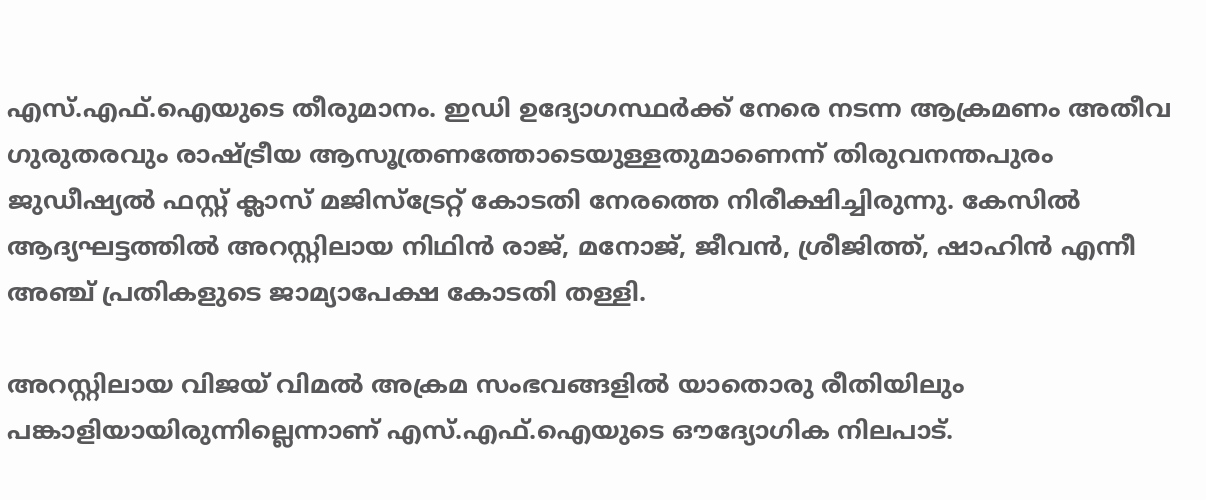എസ്.എഫ്.ഐയുടെ തീരുമാനം. ഇഡി ഉദ്യോഗസ്ഥർക്ക് നേരെ നടന്ന ആക്രമണം അതീവ ഗുരുതരവും രാഷ്ട്രീയ ആസൂത്രണത്തോടെയുള്ളതുമാണെന്ന് തിരുവനന്തപുരം ജുഡീഷ്യൽ ഫസ്റ്റ് ക്ലാസ് മജിസ്‌ട്രേറ്റ് കോടതി നേരത്തെ നിരീക്ഷിച്ചിരുന്നു. കേസിൽ ആദ്യഘട്ടത്തിൽ അറസ്റ്റിലായ നിഥിൻ രാജ്, മനോജ്, ജീവൻ, ശ്രീജിത്ത്, ഷാഹിൻ എന്നീ അഞ്ച് പ്രതികളുടെ ജാമ്യാപേക്ഷ കോടതി തള്ളി.

അറസ്റ്റിലായ വിജയ് വിമൽ അക്രമ സംഭവങ്ങളിൽ യാതൊരു രീതിയിലും പങ്കാളിയായിരുന്നില്ലെന്നാണ് എസ്.എഫ്.ഐയുടെ ഔദ്യോഗിക നിലപാട്.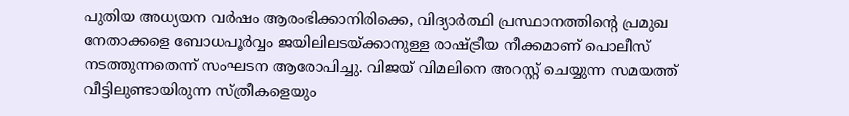പുതിയ അധ്യയന വർഷം ആരംഭിക്കാനിരിക്കെ, വിദ്യാർത്ഥി പ്രസ്ഥാനത്തിന്റെ പ്രമുഖ നേതാക്കളെ ബോധപൂർവ്വം ജയിലിലടയ്ക്കാനുള്ള രാഷ്ട്രീയ നീക്കമാണ് പൊലീസ് നടത്തുന്നതെന്ന് സംഘടന ആരോപിച്ചു. വിജയ് വിമലിനെ അറസ്റ്റ് ചെയ്യുന്ന സമയത്ത് വീട്ടിലുണ്ടായിരുന്ന സ്ത്രീകളെയും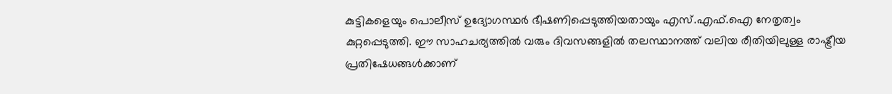കുട്ടികളെയും പൊലീസ് ഉദ്യോഗസ്ഥർ ഭീഷണിപ്പെടുത്തിയതായും എസ്.എഫ്.ഐ നേതൃത്വം കുറ്റപ്പെടുത്തി. ഈ സാഹചര്യത്തിൽ വരും ദിവസങ്ങളിൽ തലസ്ഥാനത്ത് വലിയ രീതിയിലുള്ള രാഷ്ട്രീയ പ്രതിഷേധങ്ങൾക്കാണ്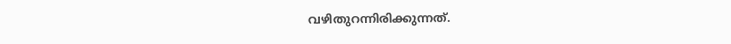വഴിതുറന്നിരിക്കുന്നത്.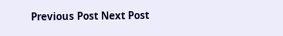Previous Post Next Post